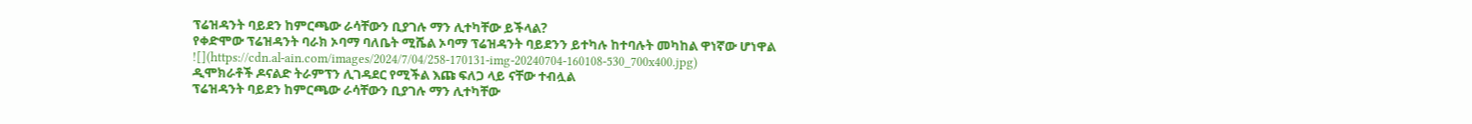ፕሬዝዳንት ባይደን ከምርጫው ራሳቸውን ቢያገሉ ማን ሊተካቸው ይችላል?
የቀድሞው ፕሬዝዳንት ባራክ ኦባማ ባለቤት ሚሼል ኦባማ ፕሬዝዳንት ባይደንን ይተካሉ ከተባሉት መካከል ዋነኛው ሆነዋል
![](https://cdn.al-ain.com/images/2024/7/04/258-170131-img-20240704-160108-530_700x400.jpg)
ዲሞክራቶች ዶናልድ ትራምፕን ሊገዳደር የሚችል እጩ ፍለጋ ላይ ናቸው ተብሏል
ፕሬዝዳንት ባይደን ከምርጫው ራሳቸውን ቢያገሉ ማን ሊተካቸው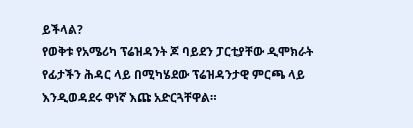ይችላል?
የወቅቱ የአሜሪካ ፕሬዝዳንት ጆ ባይደን ፓርቲያቸው ዲሞክራት የፊታችን ሕዳር ላይ በሚካሄደው ፕሬዝዳንታዊ ምርጫ ላይ እንዲወዳደሩ ዋነኛ እጩ አድርጓቸዋል።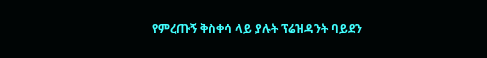የምረጡኝ ቅስቀሳ ላይ ያሉት ፕሬዝዳንት ባይደን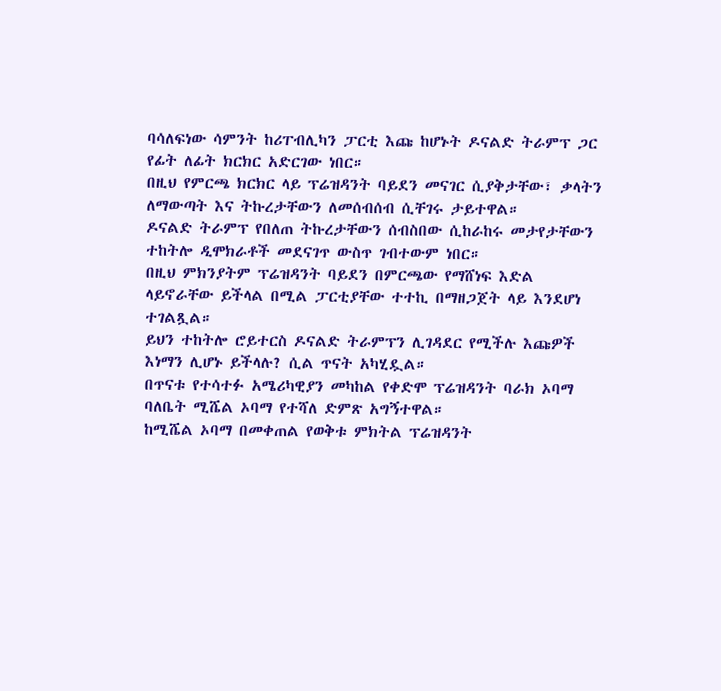ባሳለፍነው ሳምንት ከሪፐብሊካን ፓርቲ እጩ ከሆኑት ዶናልድ ትራምፕ ጋር የፊት ለፊት ክርክር አድርገው ነበር።
በዚህ የምርጫ ክርክር ላይ ፕሬዝዳንት ባይደን መናገር ሲያቅታቸው፣ ቃላትን ለማውጣት እና ትኩረታቸውን ለመሰብሰብ ሲቸገሩ ታይተዋል።
ዶናልድ ትራምፕ የበለጠ ትኩረታቸውን ሰብስበው ሲከራከሩ መታየታቸውን ተከትሎ ዲሞክራቶች መደናገጥ ውስጥ ገብተውም ነበር።
በዚህ ምክንያትም ፕሬዝዳንት ባይደን በምርጫው የማሸነፍ እድል ላይኖራቸው ይችላል በሚል ፓርቲያቸው ተተኪ በማዘጋጀት ላይ እንደሆነ ተገልጿል።
ይህን ተከትሎ ሮይተርስ ዶናልድ ትራምፕን ሊገዳደር የሚችሉ እጩዎች እነማን ሊሆኑ ይችላሉ? ሲል ጥናት አካሂዷል።
በጥናቱ የተሳተፉ አሜሪካዊያን መካከል የቀድሞ ፕሬዝዳንት ባራክ ኦባማ ባለቤት ሚሼል ኦባማ የተሻለ ድምጽ አግኝተዋል።
ከሚሼል ኦባማ በመቀጠል የወቅቱ ምክትል ፕሬዝዳንት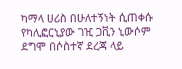ካማላ ሀሪስ በሁለተኝነት ሲጠቀሱ የካሊፎርኒያው ገዢ ጋቪን ኒውሶም ደግሞ በሶስተኛ ደረጃ ላይ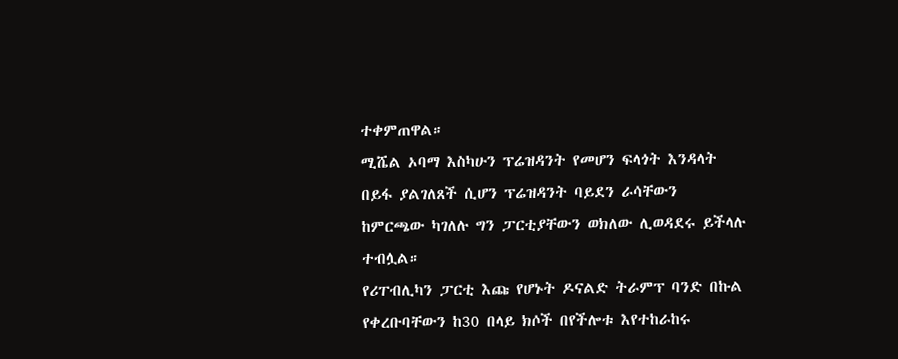ተቀምጠዋል።
ሚሼል ኦባማ እስካሁን ፕሬዝዳንት የመሆን ፍላጎት እንዳላት በይፋ ያልገለጸች ሲሆን ፕሬዝዳንት ባይደን ራሳቸውን ከምርጫው ካገለሉ ግን ፓርቲያቸውን ወክለው ሊወዳደሩ ይችላሉ ተብሏል።
የሪፐብሊካን ፓርቲ እጩ የሆኑት ዶናልድ ትራምፕ ባንድ በኩል የቀረቡባቸውን ከ30 በላይ ክሶች በየችሎቱ እየተከራከሩ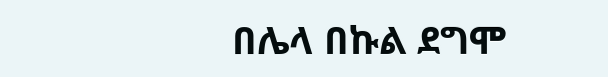በሌላ በኩል ደግሞ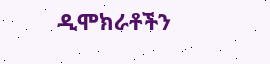ዲሞክራቶችን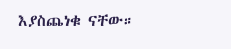እያስጨነቁ ናቸው።